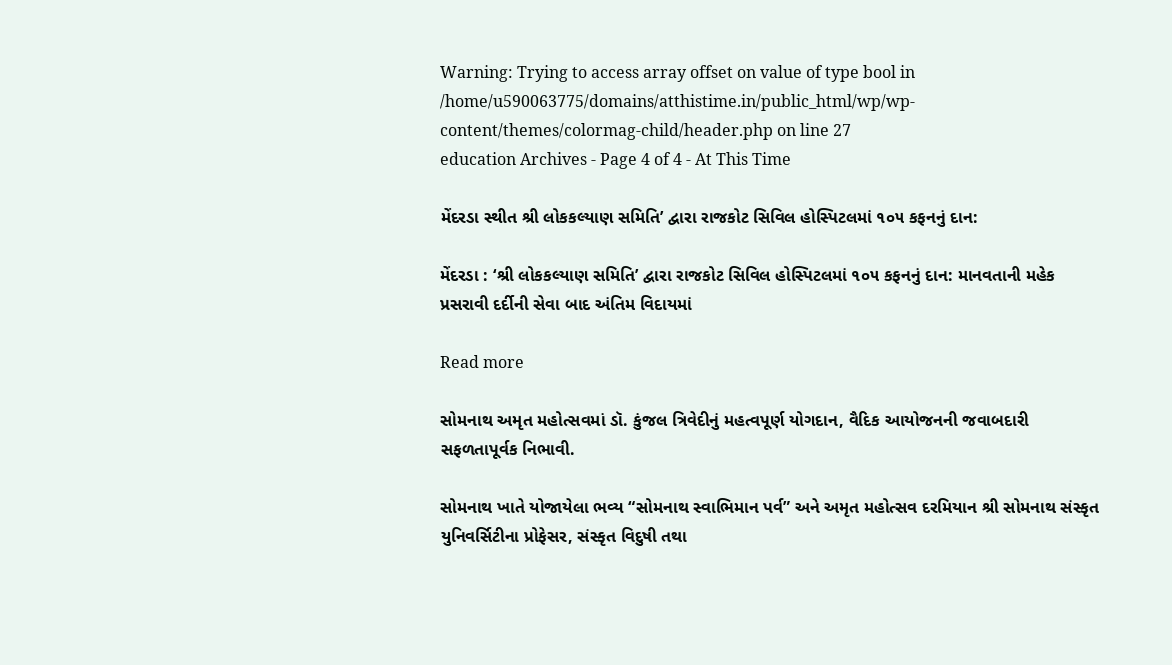Warning: Trying to access array offset on value of type bool in /home/u590063775/domains/atthistime.in/public_html/wp/wp-content/themes/colormag-child/header.php on line 27
education Archives - Page 4 of 4 - At This Time

મેંદરડા સ્થીત શ્રી લોકકલ્યાણ સમિતિ’ દ્વારા રાજકોટ સિવિલ હોસ્પિટલમાં ૧૦૫ કફનનું દાન:

મેંદરડા : ‘શ્રી લોકકલ્યાણ સમિતિ’ દ્વારા રાજકોટ સિવિલ હોસ્પિટલમાં ૧૦૫ કફનનું દાન: માનવતાની મહેક પ્રસરાવી દર્દીની સેવા બાદ અંતિમ વિદાયમાં

Read more

સોમનાથ અમૃત મહોત્સવમાં ડૉ. કુંજલ ત્રિવેદીનું મહત્વપૂર્ણ યોગદાન, વૈદિક આયોજનની જવાબદારી સફળતાપૂર્વક નિભાવી.

સોમનાથ ખાતે યોજાયેલા ભવ્ય “સોમનાથ સ્વાભિમાન પર્વ” અને અમૃત મહોત્સવ દરમિયાન શ્રી સોમનાથ સંસ્કૃત યુનિવર્સિટીના પ્રોફેસર, સંસ્કૃત વિદુષી તથા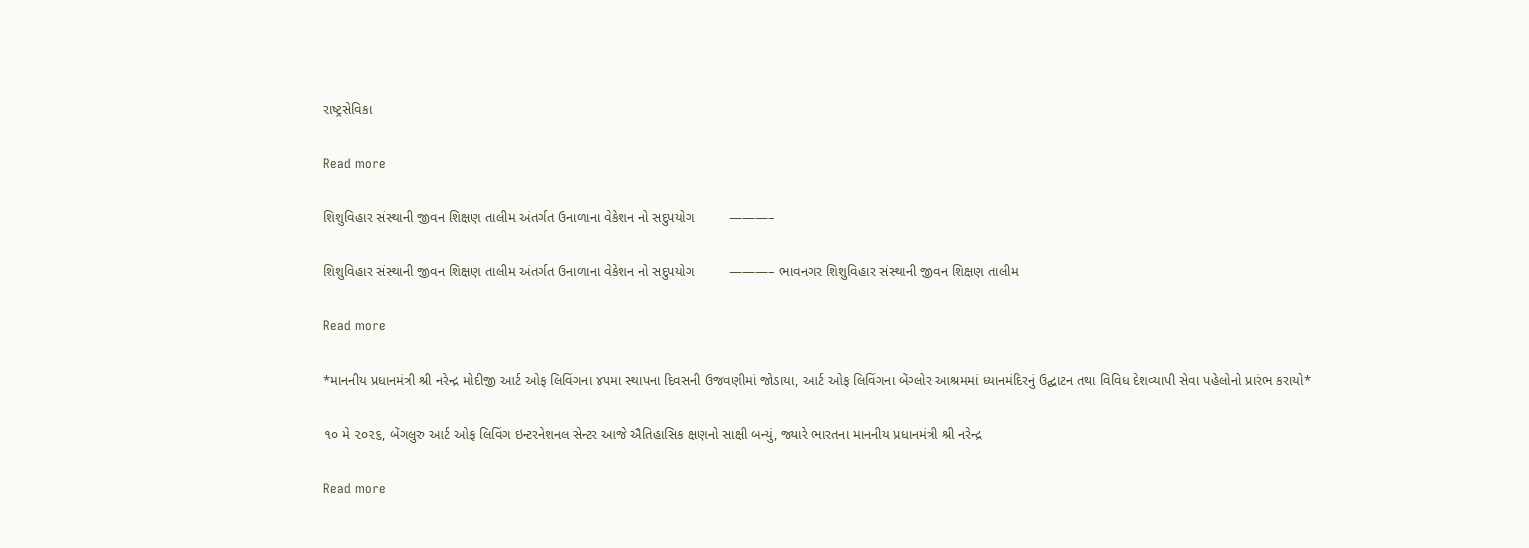રાષ્ટ્રસેવિકા

Read more

શિશુવિહાર સંસ્થાની જીવન શિક્ષણ તાલીમ અંતર્ગત ઉનાળાના વેકેશન નો સદુપયોગ         ———–

શિશુવિહાર સંસ્થાની જીવન શિક્ષણ તાલીમ અંતર્ગત ઉનાળાના વેકેશન નો સદુપયોગ         ———– ભાવનગર શિશુવિહાર સંસ્થાની જીવન શિક્ષણ તાલીમ

Read more

*માનનીય પ્રધાનમંત્રી શ્રી નરેન્દ્ર મોદીજી આર્ટ ઓફ લિવિંગના ૪૫મા સ્થાપના દિવસની ઉજવણીમાં જોડાયા, આર્ટ ઓફ લિવિંગના બેંગ્લોર આશ્રમમાં ધ્યાનમંદિરનું ઉદ્ઘાટન તથા વિવિધ દેશવ્યાપી સેવા પહેલોનો પ્રારંભ કરાયો*

૧૦ મે ૨૦૨૬, બેંગલુરુ આર્ટ ઓફ લિવિંગ ઇન્ટરનેશનલ સેન્ટર આજે ઐતિહાસિક ક્ષણનો સાક્ષી બન્યું, જ્યારે ભારતના માનનીય પ્રધાનમંત્રી શ્રી નરેન્દ્ર

Read more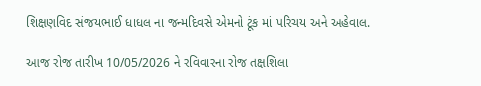શિક્ષણવિદ સંજયભાઈ ધાધલ ના જન્મદિવસે એમનો ટૂંક માં પરિચય અને અહેવાલ.

આજ રોજ તારીખ 10/05/2026 ને રવિવારના રોજ તક્ષશિલા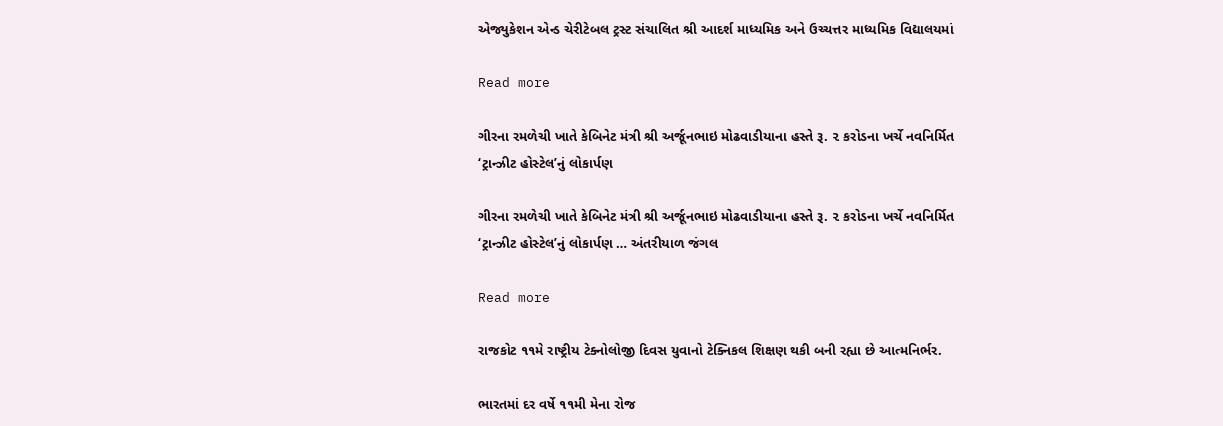એજ્યુકેશન એન્ડ ચેરીટેબલ ટ્રસ્ટ સંચાલિત શ્રી આદર્શ માધ્યમિક અને ઉચ્ચત્તર માધ્યમિક વિદ્યાલયમાં

Read more

ગીરના રમળેચી ખાતે કેબિનેટ મંત્રી શ્રી અર્જૂનભાઇ મોઢવાડીયાના હસ્તે રૂ. ૨ કરોડના ખર્ચે નવનિર્મિત ‘ટ્રાન્ઝીટ હોસ્ટેલ’નું લોકાર્પણ

ગીરના રમળેચી ખાતે કેબિનેટ મંત્રી શ્રી અર્જૂનભાઇ મોઢવાડીયાના હસ્તે રૂ. ૨ કરોડના ખર્ચે નવનિર્મિત ‘ટ્રાન્ઝીટ હોસ્ટેલ’નું લોકાર્પણ … અંતરીયાળ જંગલ

Read more

રાજકોટ ૧૧મે રાષ્ટ્રીય ટેક્નોલોજી દિવસ યુવાનો ટેક્નિકલ શિક્ષણ થકી બની રહ્યા છે આત્મનિર્ભર.

ભારતમાં દર વર્ષે ૧૧મી મેના રોજ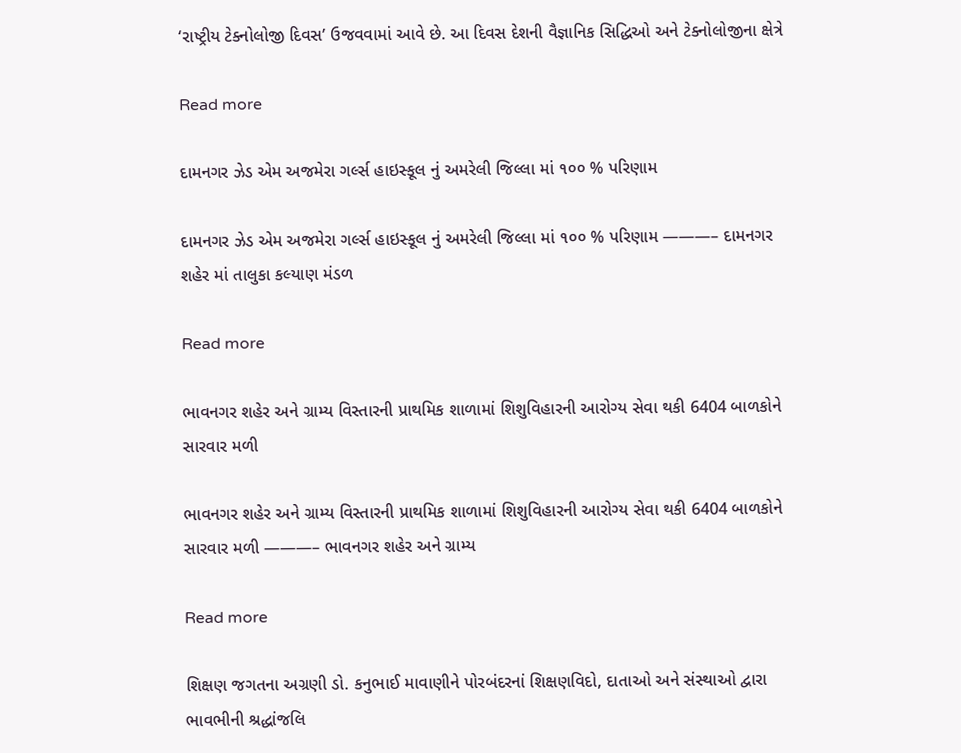‘રાષ્ટ્રીય ટેક્નોલોજી દિવસ’ ઉજવવામાં આવે છે. આ દિવસ દેશની વૈજ્ઞાનિક સિદ્ધિઓ અને ટેક્નોલોજીના ક્ષેત્રે

Read more

દામનગર ઝેડ એમ અજમેરા ગર્લ્સ હાઇસ્કૂલ નું અમરેલી જિલ્લા માં ૧૦૦ % પરિણામ

દામનગર ઝેડ એમ અજમેરા ગર્લ્સ હાઇસ્કૂલ નું અમરેલી જિલ્લા માં ૧૦૦ % પરિણામ ———– દામનગર શહેર માં તાલુકા કલ્યાણ મંડળ

Read more

ભાવનગર શહેર અને ગ્રામ્ય વિસ્તારની પ્રાથમિક શાળામાં શિશુવિહારની આરોગ્ય સેવા થકી 6404 બાળકોને સારવાર મળી

ભાવનગર શહેર અને ગ્રામ્ય વિસ્તારની પ્રાથમિક શાળામાં શિશુવિહારની આરોગ્ય સેવા થકી 6404 બાળકોને સારવાર મળી ———– ભાવનગર શહેર અને ગ્રામ્ય

Read more

શિક્ષણ જગતના અગ્રણી ડો. કનુભાઈ માવાણીને પોરબંદરનાં શિક્ષણવિદો, દાતાઓ અને સંસ્થાઓ દ્વારા ભાવભીની શ્રદ્ધાંજલિ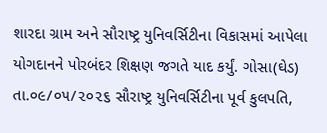શારદા ગ્રામ અને સૌરાષ્ટ્ર યુનિવર્સિટીના વિકાસમાં આપેલા યોગદાનને પોરબંદર શિક્ષણ જગતે યાદ કર્યું. ગોસા(ઘેડ) તા.૦૯/૦૫/૨૦૨૬ સૌરાષ્ટ્ર યુનિવર્સિટીના પૂર્વ કુલપતિ,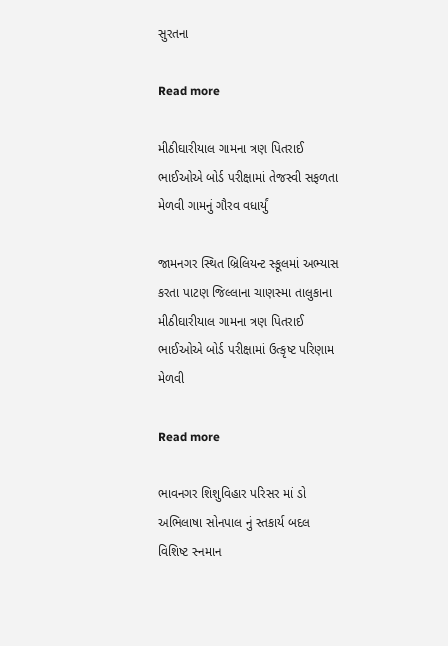સુરતના

Read more

મીઠીઘારીયાલ ગામના ત્રણ પિતરાઈ ભાઈઓએ બોર્ડ પરીક્ષામાં તેજસ્વી સફળતા મેળવી ગામનું ગૌરવ વધાર્યું

જામનગર સ્થિત બ્રિલિયન્ટ સ્કૂલમાં અભ્યાસ કરતા પાટણ જિલ્લાના ચાણસ્મા તાલુકાના મીઠીઘારીયાલ ગામના ત્રણ પિતરાઈ ભાઈઓએ બોર્ડ પરીક્ષામાં ઉત્કૃષ્ટ પરિણામ મેળવી

Read more

ભાવનગર શિશુવિહાર પરિસર માં ડો અભિલાષા સોનપાલ નું સ્તકાર્ય બદલ વિશિષ્ટ સ્નમાન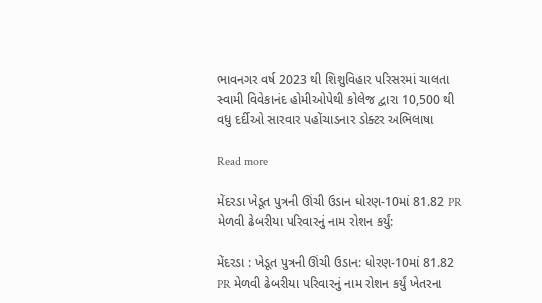ભાવનગર વર્ષ 2023 થી શિશુવિહાર પરિસરમાં ચાલતા સ્વામી વિવેકાનંદ હોમીઓપેથી કોલેજ દ્વારા 10,500 થી વધુ દર્દીઓ સારવાર પહોંચાડનાર ડોક્ટર અભિલાષા

Read more

મેંદરડા ખેડૂત પુત્રની ઊંચી ઉડાન ધોરણ-10માં 81.82 PR મેળવી ઢેબરીયા પરિવારનું નામ રોશન કર્યું:

મેંદરડા : ખેડૂત પુત્રની ઊંચી ઉડાન: ધોરણ-10માં 81.82 PR મેળવી ઢેબરીયા પરિવારનું નામ રોશન કર્યું ખેતરના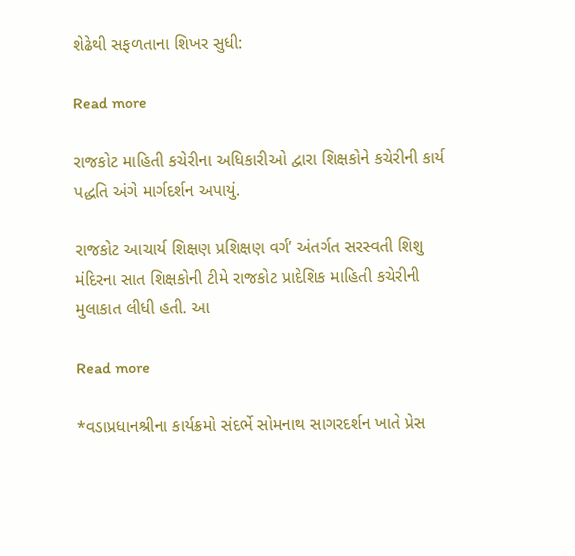શેઢેથી સફળતાના શિખર સુધી:

Read more

રાજકોટ માહિતી કચેરીના અધિકારીઓ દ્વારા શિક્ષકોને કચેરીની કાર્ય પદ્ધતિ અંગે માર્ગદર્શન અપાયું.

રાજકોટ આચાર્ય શિક્ષણ પ્રશિક્ષણ વર્ગ’ અંતર્ગત સરસ્વતી શિશુ મંદિરના સાત શિક્ષકોની ટીમે રાજકોટ પ્રાદેશિક માહિતી કચેરીની મુલાકાત લીધી હતી. આ

Read more

*વડાપ્રધાનશ્રીના કાર્યક્રમો સંદર્ભે સોમનાથ સાગરદર્શન ખાતે પ્રેસ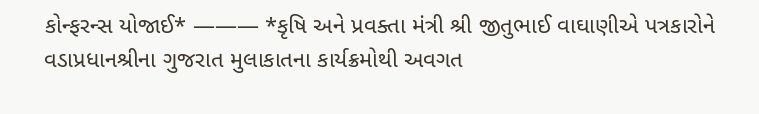કોન્ફરન્સ યોજાઈ* ——— *કૃષિ અને પ્રવક્તા મંત્રી શ્રી જીતુભાઈ વાઘાણીએ પત્રકારોને વડાપ્રધાનશ્રીના ગુજરાત મુલાકાતના કાર્યક્રમોથી અવગત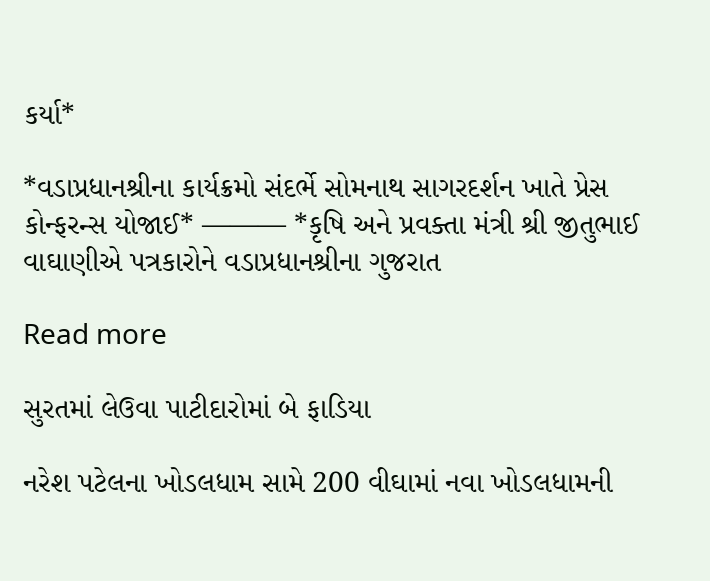કર્યા*

*વડાપ્રધાનશ્રીના કાર્યક્રમો સંદર્ભે સોમનાથ સાગરદર્શન ખાતે પ્રેસ કોન્ફરન્સ યોજાઈ* ——— *કૃષિ અને પ્રવક્તા મંત્રી શ્રી જીતુભાઈ વાઘાણીએ પત્રકારોને વડાપ્રધાનશ્રીના ગુજરાત

Read more

સુરતમાં લેઉવા પાટીદારોમાં બે ફાડિયા

નરેશ પટેલના ખોડલધામ સામે 200 વીઘામાં નવા ખોડલધામની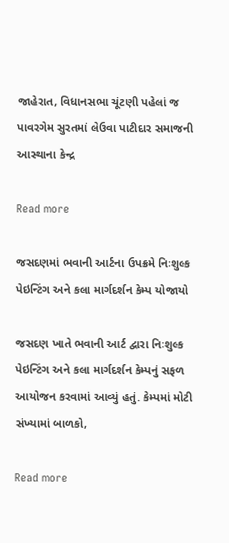જાહેરાત, વિધાનસભા ચૂંટણી પહેલાં જ પાવરગેમ સુરતમાં લેઉવા પાટીદાર સમાજની આસ્થાના કેન્દ્ર

Read more

જસદણમાં ભવાની આર્ટના ઉપક્રમે નિઃશુલ્ક પેઇન્ટિંગ અને કલા માર્ગદર્શન કેમ્પ યોજાયો

જસદણ ખાતે ભવાની આર્ટ દ્વારા નિઃશુલ્ક પેઇન્ટિંગ અને કલા માર્ગદર્શન કેમ્પનું સફળ આયોજન કરવામાં આવ્યું હતું. કેમ્પમાં મોટી સંખ્યામાં બાળકો,

Read more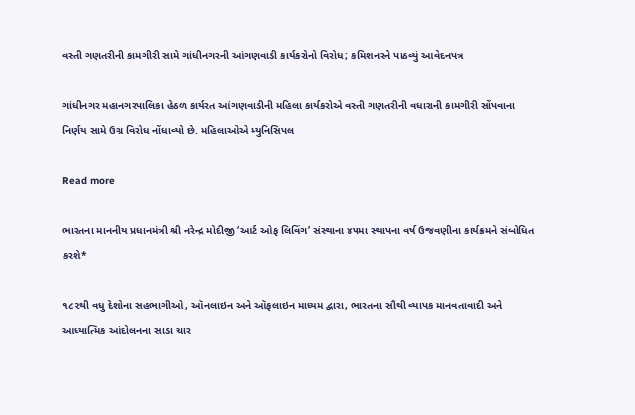વસ્તી ગણતરીની કામગીરી સામે ગાંધીનગરની આંગણવાડી કાર્યકરોનો વિરોધ; કમિશનરને પાઠવ્યું આવેદનપત્ર

ગાંધીનગર મહાનગરપાલિકા હેઠળ કાર્યરત આંગણવાડીની મહિલા કાર્યકરોએ વસ્તી ગણતરીની વધારાની કામગીરી સોંપવાના નિર્ણય સામે ઉગ્ર વિરોધ નોંધાવ્યો છે. મહિલાઓએ મ્યુનિસિપલ

Read more

ભારતના માનનીય પ્રધાનમંત્રી શ્રી નરેન્દ્ર મોદીજી ‘આર્ટ ઓફ લિવિંગ’ સંસ્થાના ૪૫મા સ્થાપના વર્ષ ઉજવણીના કાર્યક્રમને સંબોધિત કરશે*

૧૮૨થી વધુ દેશોના સહભાગીઓ, ઑનલાઇન અને ઑફલાઇન માધ્યમ દ્વારા, ભારતના સૌથી વ્યાપક માનવતાવાદી અને આધ્યાત્મિક આંદોલનના સાડા ચાર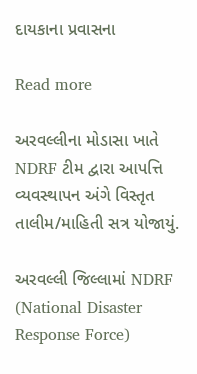દાયકાના પ્રવાસના

Read more

અરવલ્લીના મોડાસા ખાતે NDRF ટીમ દ્વારા આપત્તિ વ્યવસ્થાપન અંગે વિસ્તૃત તાલીમ/માહિતી સત્ર યોજાયું.

અરવલ્લી જિલ્લામાં NDRF (National Disaster Response Force)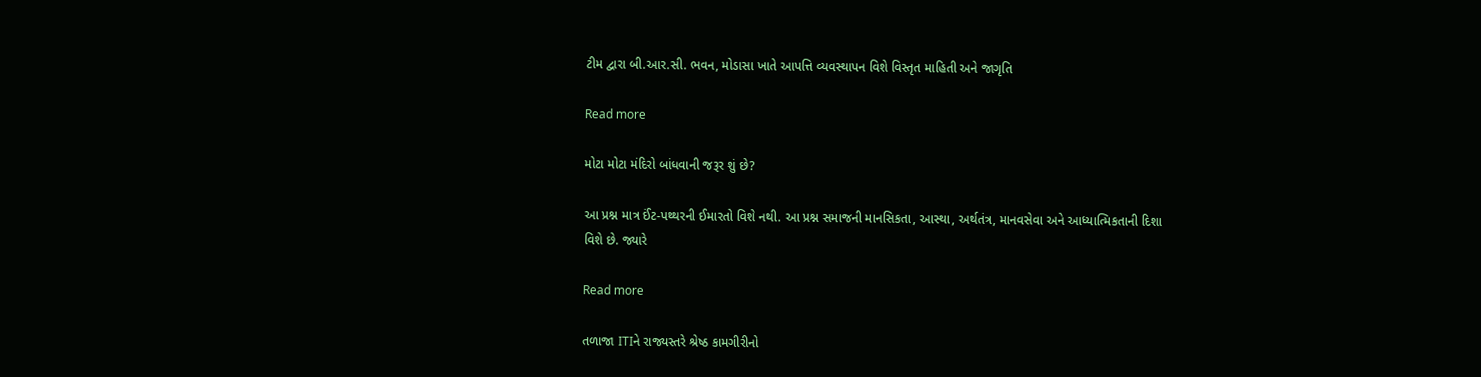ટીમ દ્વારા બી.આર.સી. ભવન, મોડાસા ખાતે આપત્તિ વ્યવસ્થાપન વિશે વિસ્તૃત માહિતી અને જાગૃતિ

Read more

મોટા મોટા મંદિરો બાંધવાની જરૂર શું છે?

આ પ્રશ્ન માત્ર ઈંટ-પથ્થરની ઈમારતો વિશે નથી. આ પ્રશ્ન સમાજની માનસિકતા, આસ્થા, અર્થતંત્ર, માનવસેવા અને આધ્યાત્મિકતાની દિશા વિશે છે. જ્યારે

Read more

તળાજા ITIને રાજ્યસ્તરે શ્રેષ્ઠ કામગીરીનો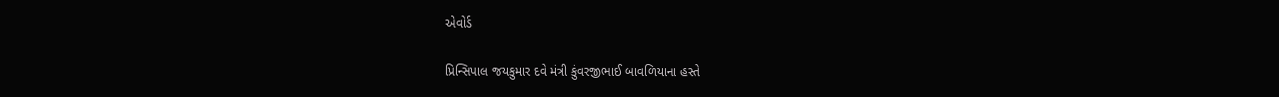એવોર્ડ

પ્રિન્સિપાલ જયકુમાર દવે મંત્રી કુંવરજીભાઈ બાવળિયાના હસ્તે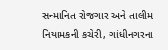સન્માનિત રોજગાર અને તાલીમ નિયામકની કચેરી, ગાંધીનગરના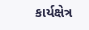કાર્યક્ષેત્ર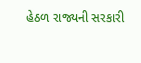હેઠળ રાજ્યની સરકારી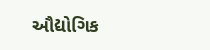ઔદ્યોગિક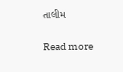તાલીમ

Read more